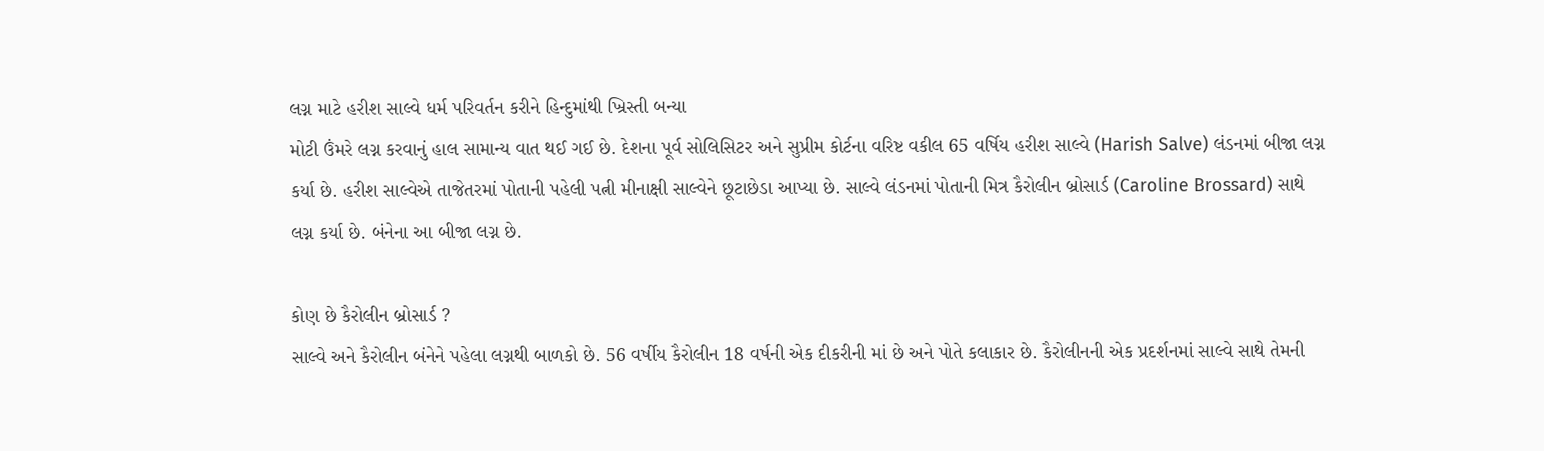લગ્ન માટે હરીશ સાલ્વે ધર્મ પરિવર્તન કરીને હિન્દુમાંથી ખ્રિસ્તી બન્યા
મોટી ઉંમરે લગ્ન કરવાનું હાલ સામાન્ય વાત થઈ ગઈ છે. દેશના પૂર્વ સોલિસિટર અને સુપ્રીમ કોર્ટના વરિષ્ટ વકીલ 65 વર્ષિય હરીશ સાલ્વે (Harish Salve) લંડનમાં બીજા લગ્ન કર્યા છે. હરીશ સાલ્વેએ તાજેતરમાં પોતાની પહેલી પત્ની મીનાક્ષી સાલ્વેને છૂટાછેડા આપ્યા છે. સાલ્વે લંડનમાં પોતાની મિત્ર કૈરોલીન બ્રોસાર્ડ (Caroline Brossard) સાથે લગ્ન કર્યા છે. બંનેના આ બીજા લગ્ન છે.

કોણ છે કૈરોલીન બ્રોસાર્ડ ?
સાલ્વે અને કૈરોલીન બંનેને પહેલા લગ્નથી બાળકો છે. 56 વર્ષીય કૈરોલીન 18 વર્ષની એક દીકરીની માં છે અને પોતે કલાકાર છે. કૈરોલીનની એક પ્રદર્શનમાં સાલ્વે સાથે તેમની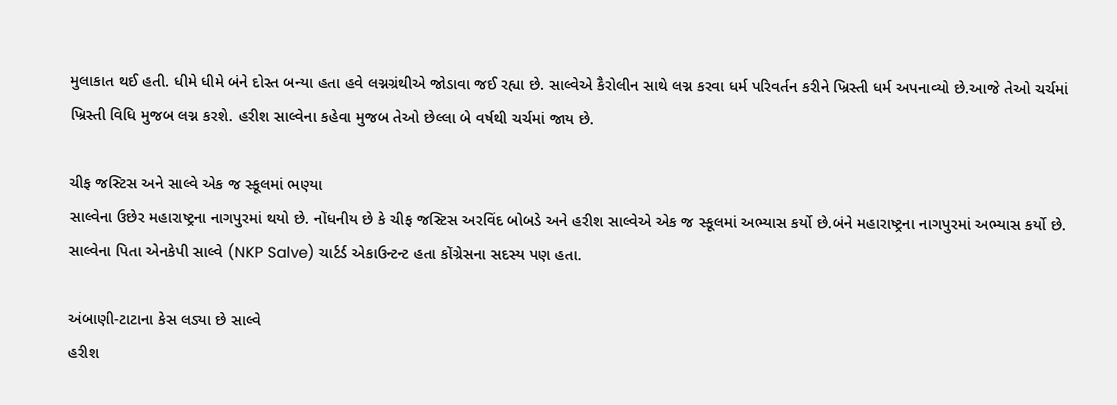મુલાકાત થઈ હતી. ધીમે ધીમે બંને દોસ્ત બન્યા હતા હવે લગ્નગ્રંથીએ જોડાવા જઈ રહ્યા છે. સાલ્વેએ કૈરોલીન સાથે લગ્ન કરવા ધર્મ પરિવર્તન કરીને ખ્રિસ્તી ધર્મ અપનાવ્યો છે.આજે તેઓ ચર્ચમાં ખ્રિસ્તી વિધિ મુજબ લગ્ન કરશે. હરીશ સાલ્વેના કહેવા મુજબ તેઓ છેલ્લા બે વર્ષથી ચર્ચમાં જાય છે.

ચીફ જસ્ટિસ અને સાલ્વે એક જ સ્કૂલમાં ભણ્યા
સાલ્વેના ઉછેર મહારાષ્ટ્રના નાગપુરમાં થયો છે. નોંધનીય છે કે ચીફ જસ્ટિસ અરવિંદ બોબડે અને હરીશ સાલ્વેએ એક જ સ્કૂલમાં અભ્યાસ કર્યો છે.બંને મહારાષ્ટ્રના નાગપુરમાં અભ્યાસ કર્યો છે. સાલ્વેના પિતા એનકેપી સાલ્વે (NKP Salve) ચાર્ટર્ડ એકાઉન્ટન્ટ હતા કોંગ્રેસના સદસ્ય પણ હતા.

અંબાણી-ટાટાના કેસ લડ્યા છે સાલ્વે
હરીશ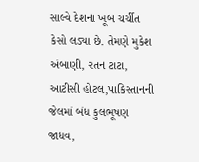સાલ્વે દેશના ખૂબ ચર્ચીત કેસો લડ્યા છે. તેમણે મુકેશ અંબાણી, રતન ટાટા, આટીસી હોટલ,પાકિસ્તાનની જેલમાં બંધ કુલભૂષણ જાધવ,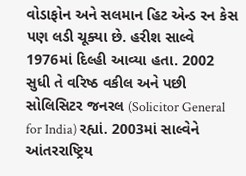વોડાફોન અને સલમાન હિટ એન્ડ રન કેસ પણ લડી ચૂક્યા છે. હરીશ સાલ્વે 1976માં દિલ્હી આવ્યા હતા. 2002 સુધી તે વરિષ્ઠ વકીલ અને પછી સોલિસિટર જનરલ (Solicitor General for India) રહ્યાં. 2003માં સાલ્વેને આંતરરાષ્ટ્રિય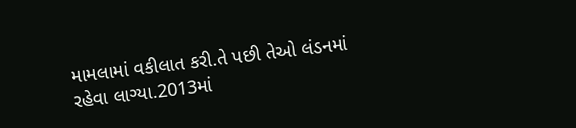મામલામાં વકીલાત કરી.તે પછી તેઓ લંડનમાં રહેવા લાગ્યા.2013માં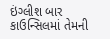ઇંગ્લીશ બાર કાઉન્સિલમાં તેમની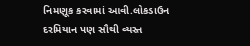નિમણૂક કરવામાં આવી.લોકડાઉન દરમિયાન પણ સૌથી વ્યસ્ત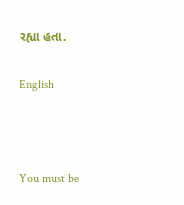રહ્યા હતા.

English



You must be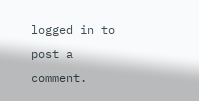logged in to post a comment.